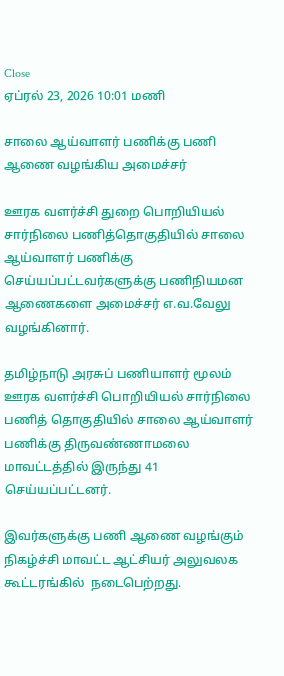Close
ஏப்ரல் 23, 2026 10:01 மணி

சாலை ஆய்வாளர் பணிக்கு பணி ஆணை வழங்கிய அமைச்சர்

ஊரக வளர்ச்சி துறை பொறியியல் சார்நிலை பணித்தொகுதியில் சாலை ஆய்வாளர் பணிக்கு செய்யப்பட்டவர்களுக்கு பணிநியமன ஆணைகளை அமைச்சர் எ.வ.வேலு வழங்கினார்.

தமிழ்நாடு அரசுப் பணியாளர் மூலம் ஊரக வளர்ச்சி பொறியியல் சார்நிலை பணித் தொகுதியில் சாலை ஆய்வாளர் பணிக்கு திருவண்ணாமலை மாவட்டத்தில் இருந்து 41 செய்யப்பட்டனர்.

இவர்களுக்கு பணி ஆணை வழங்கும் நிகழ்ச்சி மாவட்ட ஆட்சியர் அலுவலக கூட்டரங்கில்  நடைபெற்றது.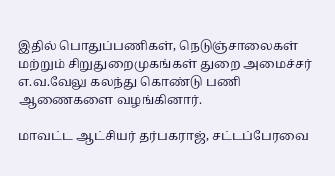இதில் பொதுப்பணிகள், நெடுஞ்சாலைகள் மற்றும் சிறுதுறைமுகங்கள் துறை அமைச்சர் எ.வ.வேலு கலந்து கொண்டு பணி ஆணைகளை வழங்கினார்.

மாவட்ட ஆட்சியர் தர்பகராஜ், சட்டப்பேரவை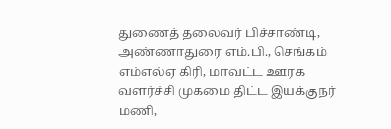துணைத் தலைவர் பிச்சாண்டி, அண்ணாதுரை எம்.பி., செங்கம் எம்எல்ஏ கிரி, மாவட்ட ஊரக வளர்ச்சி முகமை திட்ட இயக்குநர் மணி,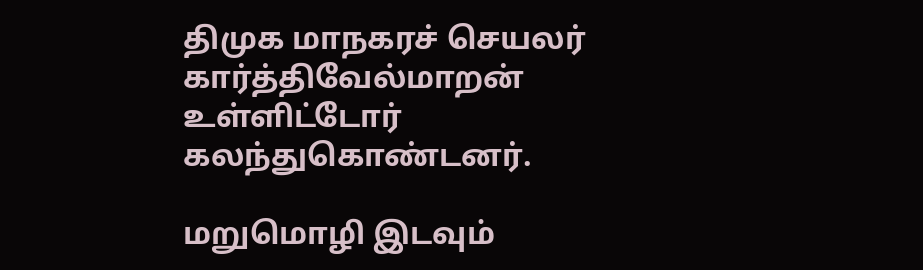திமுக மாநகரச் செயலர் கார்த்திவேல்மாறன் உள்ளிட்டோர் கலந்துகொண்டனர்.

மறுமொழி இடவும்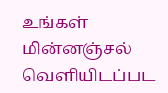உங்கள் மின்னஞ்சல் வெளியிடப்பட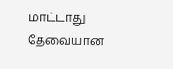மாட்டாது தேவையான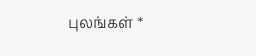புலங்கள் *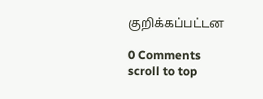குறிக்கப்பட்டன

0 Comments
scroll to top